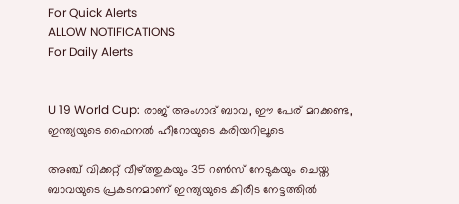For Quick Alerts
ALLOW NOTIFICATIONS
For Daily Alerts


U 19 World Cup: രാജ് അംഗാദ് ബാവ, ഈ പേര് മറക്കണ്ട, ഇന്ത്യയുടെ ഫൈനല്‍ ഹീറോയുടെ കരിയറിലൂടെ

അഞ്ച് വിക്കറ്റ് വീഴ്ത്തുകയും 35 റണ്‍സ് നേടുകയും ചെയ്ത ബാവയുടെ പ്രകടനമാണ് ഇന്ത്യയുടെ കിരീട നേട്ടത്തില്‍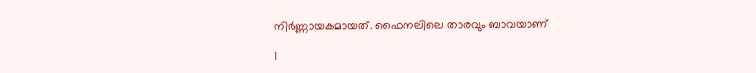നിര്‍ണ്ണായകമായത്. ഫൈനലിലെ താരവും ബാവയാണ്

1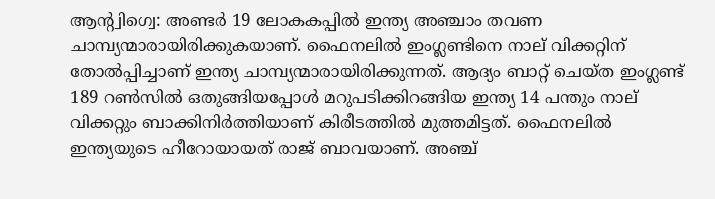ആന്റ്വിഗ്വെ: അണ്ടര്‍ 19 ലോകകപ്പില്‍ ഇന്ത്യ അഞ്ചാം തവണ ചാമ്പ്യന്മാരായിരിക്കുകയാണ്. ഫൈനലില്‍ ഇംഗ്ലണ്ടിനെ നാല് വിക്കറ്റിന് തോല്‍പ്പിച്ചാണ് ഇന്ത്യ ചാമ്പ്യന്മാരായിരിക്കുന്നത്. ആദ്യം ബാറ്റ് ചെയ്ത ഇംഗ്ലണ്ട് 189 റണ്‍സില്‍ ഒതുങ്ങിയപ്പോള്‍ മറുപടിക്കിറങ്ങിയ ഇന്ത്യ 14 പന്തും നാല് വിക്കറ്റും ബാക്കിനിര്‍ത്തിയാണ് കിരീടത്തില്‍ മുത്തമിട്ടത്. ഫൈനലില്‍ ഇന്ത്യയുടെ ഹീറോയായത് രാജ് ബാവയാണ്. അഞ്ച്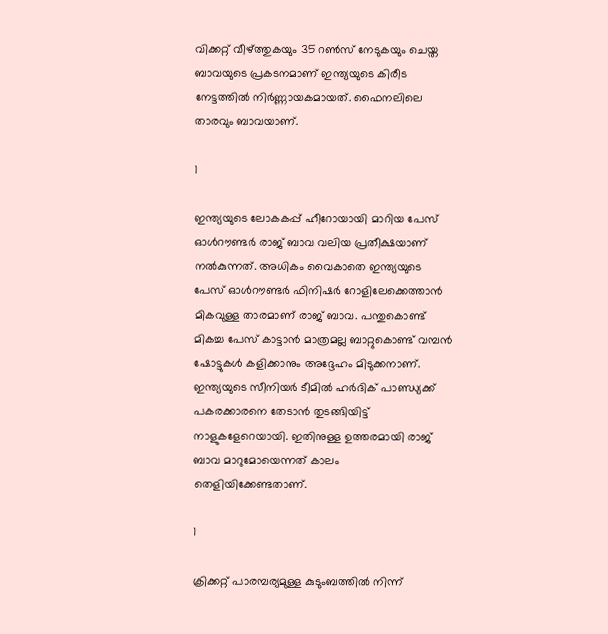വിക്കറ്റ് വീഴ്ത്തുകയും 35 റണ്‍സ് നേടുകയും ചെയ്ത ബാവയുടെ പ്രകടനമാണ് ഇന്ത്യയുടെ കിരീട നേട്ടത്തില്‍ നിര്‍ണ്ണായകമായത്. ഫൈനലിലെ താരവും ബാവയാണ്.

1

ഇന്ത്യയുടെ ലോകകപ്പ് ഹീറോയായി മാറിയ പേസ് ഓള്‍റൗണ്ടര്‍ രാജ് ബാവ വലിയ പ്രതീക്ഷയാണ് നല്‍കുന്നത്. അധികം വൈകാതെ ഇന്ത്യയുടെ പേസ് ഓള്‍റൗണ്ടര്‍ ഫിനിഷര്‍ റോളിലേക്കെത്താന്‍ മികവുള്ള താരമാണ് രാജ് ബാവ. പന്തുകൊണ്ട് മികച്ച പേസ് കാട്ടാന്‍ മാത്രമല്ല ബാറ്റുകൊണ്ട് വമ്പന്‍ ഷോട്ടുകള്‍ കളിക്കാനും അദ്ദേഹം മിടുക്കനാണ്. ഇന്ത്യയുടെ സീനിയര്‍ ടീമില്‍ ഹര്‍ദിക് പാണ്ഡ്യക്ക് പകരക്കാരനെ തേടാന്‍ തുടങ്ങിയിട്ട് നാളുകളേറെയായി. ഇതിനുള്ള ഉത്തരമായി രാജ് ബാവ മാറുമോയെന്നത് കാലം തെളിയിക്കേണ്ടതാണ്.

1

ക്രിക്കറ്റ് പാരമ്പര്യമുള്ള കുടുംബത്തില്‍ നിന്ന്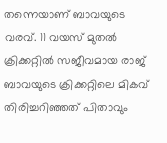തന്നെയാണ് ബാവയുടെ വരവ്. 11 വയസ് മുതല്‍ ക്രിക്കറ്റില്‍ സജീവമായ രാജ് ബാവയുടെ ക്രിക്കറ്റിലെ മികവ് തിരിച്ചറിഞ്ഞത് പിതാവും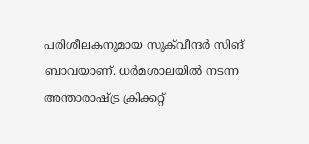പരിശീലകനുമായ സുക്‌വീന്ദര്‍ സിങ് ബാവയാണ്. ധര്‍മശാലയില്‍ നടന്ന അന്താരാഷ്ട്ര ക്രിക്കറ്റ്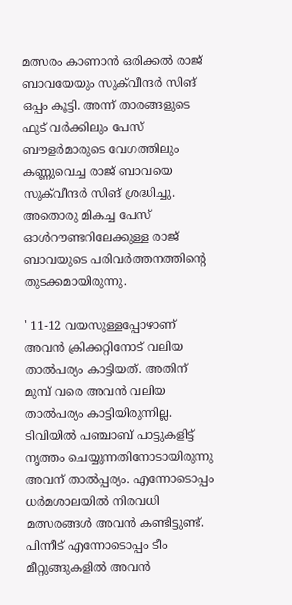മത്സരം കാണാന്‍ ഒരിക്കല്‍ രാജ് ബാവയേയും സുക്‌വീന്ദര്‍ സിങ് ഒപ്പം കൂട്ടി. അന്ന് താരങ്ങളുടെ ഫുട് വര്‍ക്കിലും പേസ് ബൗളര്‍മാരുടെ വേഗത്തിലും കണ്ണുവെച്ച രാജ് ബാവയെ സുക്‌വീന്ദര്‍ സിങ് ശ്രദ്ധിച്ചു. അതൊരു മികച്ച പേസ് ഓള്‍റൗണ്ടറിലേക്കുള്ള രാജ് ബാവയുടെ പരിവര്‍ത്തനത്തിന്റെ തുടക്കമായിരുന്നു.

' 11-12 വയസുള്ളപ്പോഴാണ് അവന്‍ ക്രിക്കറ്റിനോട് വലിയ താല്‍പര്യം കാട്ടിയത്. അതിന് മുമ്പ് വരെ അവന്‍ വലിയ താല്‍പര്യം കാട്ടിയിരുന്നില്ല. ടിവിയില്‍ പഞ്ചാബ് പാട്ടുകളിട്ട് നൃത്തം ചെയ്യുന്നതിനോടായിരുന്നു അവന് താല്‍പ്പര്യം. എന്നോടൊപ്പം ധര്‍മശാലയില്‍ നിരവധി മത്സരങ്ങള്‍ അവന്‍ കണ്ടിട്ടുണ്ട്. പിന്നീട് എന്നോടൊപ്പം ടീം മീറ്റുങ്ങുകളില്‍ അവന്‍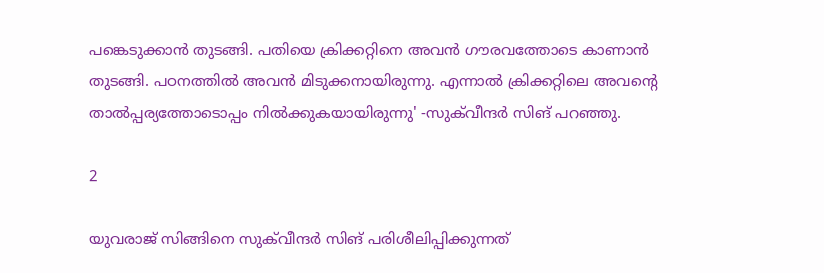പങ്കെടുക്കാന്‍ തുടങ്ങി. പതിയെ ക്രിക്കറ്റിനെ അവന്‍ ഗൗരവത്തോടെ കാണാന്‍ തുടങ്ങി. പഠനത്തില്‍ അവന്‍ മിടുക്കനായിരുന്നു. എന്നാല്‍ ക്രിക്കറ്റിലെ അവന്റെ താല്‍പ്പര്യത്തോടൊപ്പം നില്‍ക്കുകയായിരുന്നു' -സുക്‌വീന്ദര്‍ സിങ് പറഞ്ഞു.

2

യുവരാജ് സിങ്ങിനെ സുക്‌വീന്ദര്‍ സിങ് പരിശീലിപ്പിക്കുന്നത്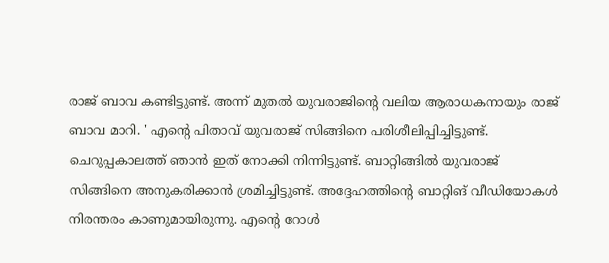രാജ് ബാവ കണ്ടിട്ടുണ്ട്. അന്ന് മുതല്‍ യുവരാജിന്റെ വലിയ ആരാധകനായും രാജ് ബാവ മാറി. ' എന്റെ പിതാവ് യുവരാജ് സിങ്ങിനെ പരിശീലിപ്പിച്ചിട്ടുണ്ട്. ചെറുപ്പകാലത്ത് ഞാന്‍ ഇത് നോക്കി നിന്നിട്ടുണ്ട്. ബാറ്റിങ്ങില്‍ യുവരാജ് സിങ്ങിനെ അനുകരിക്കാന്‍ ശ്രമിച്ചിട്ടുണ്ട്. അദ്ദേഹത്തിന്റെ ബാറ്റിങ് വീഡിയോകള്‍ നിരന്തരം കാണുമായിരുന്നു. എന്റെ റോള്‍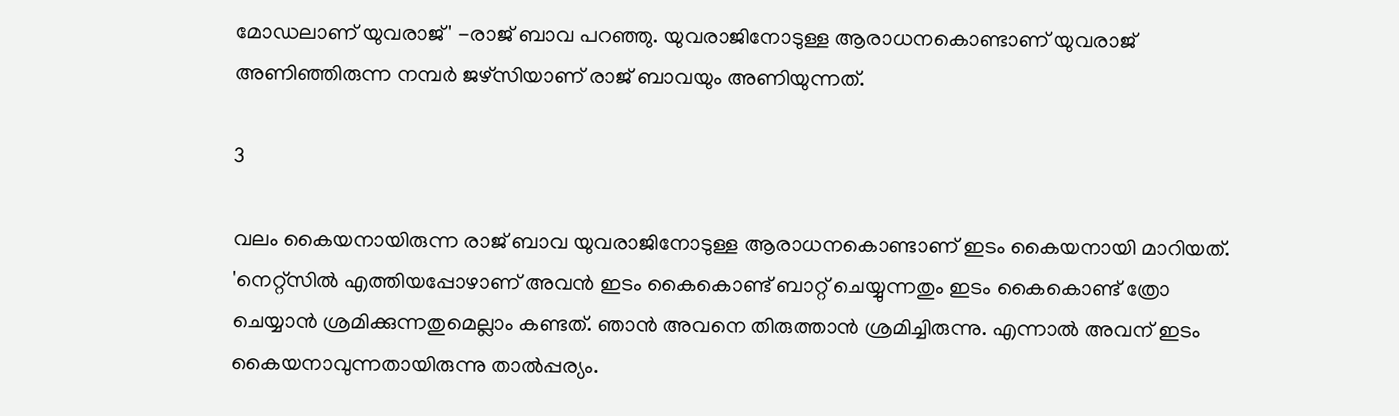മോഡലാണ് യുവരാജ്' -രാജ് ബാവ പറഞ്ഞു. യുവരാജിനോടുള്ള ആരാധനകൊണ്ടാണ് യുവരാജ് അണിഞ്ഞിരുന്ന നമ്പര്‍ ജഴ്‌സിയാണ് രാജ് ബാവയും അണിയുന്നത്.

3

വലം കൈയനായിരുന്ന രാജ് ബാവ യുവരാജിനോടുള്ള ആരാധനകൊണ്ടാണ് ഇടം കൈയനായി മാറിയത്. 'നെറ്റ്‌സില്‍ എത്തിയപ്പോഴാണ് അവന്‍ ഇടം കൈകൊണ്ട് ബാറ്റ് ചെയ്യുന്നതും ഇടം കൈകൊണ്ട് ത്രോ ചെയ്യാന്‍ ശ്രമിക്കുന്നതുമെല്ലാം കണ്ടത്. ഞാന്‍ അവനെ തിരുത്താന്‍ ശ്രമിച്ചിരുന്നു. എന്നാല്‍ അവന് ഇടം കൈയനാവുന്നതായിരുന്നു താല്‍പ്പര്യം.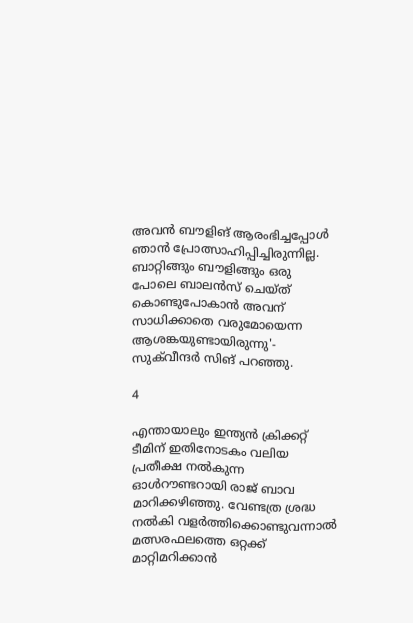അവന്‍ ബൗളിങ് ആരംഭിച്ചപ്പോള്‍ ഞാന്‍ പ്രോത്സാഹിപ്പിച്ചിരുന്നില്ല. ബാറ്റിങ്ങും ബൗളിങ്ങും ഒരു പോലെ ബാലന്‍സ് ചെയ്ത് കൊണ്ടുപോകാന്‍ അവന് സാധിക്കാതെ വരുമോയെന്ന ആശങ്കയുണ്ടായിരുന്നു'- സുക്‌വീന്ദര്‍ സിങ് പറഞ്ഞു.

4

എന്തായാലും ഇന്ത്യന്‍ ക്രിക്കറ്റ് ടീമിന് ഇതിനോടകം വലിയ പ്രതീക്ഷ നല്‍കുന്ന ഓള്‍റൗണ്ടറായി രാജ് ബാവ മാറിക്കഴിഞ്ഞു. വേണ്ടത്ര ശ്രദ്ധ നല്‍കി വളര്‍ത്തിക്കൊണ്ടുവന്നാല്‍ മത്സരഫലത്തെ ഒറ്റക്ക് മാറ്റിമറിക്കാന്‍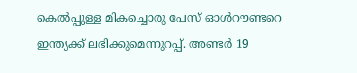കെല്‍പ്പുള്ള മികച്ചൊരു പേസ് ഓള്‍റൗണ്ടറെ ഇന്ത്യക്ക് ലഭിക്കുമെന്നുറപ്പ്. അണ്ടര്‍ 19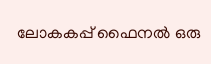ലോകകപ്പ് ഫൈനല്‍ ഒരു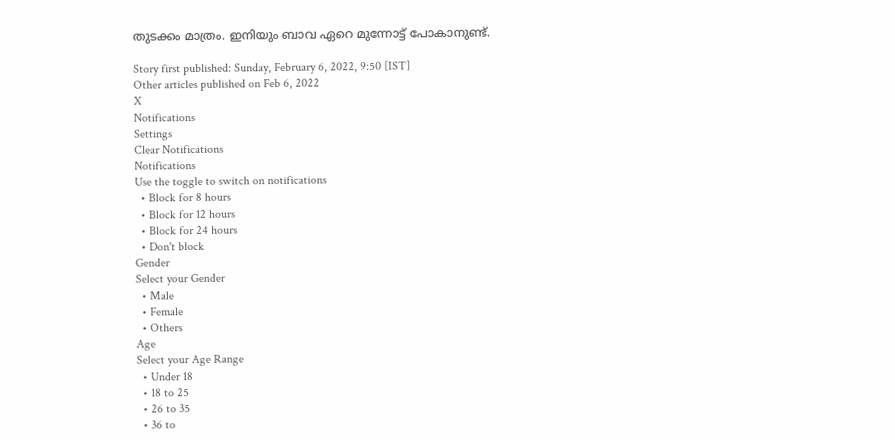തുടക്കം മാത്രം. ഇനിയും ബാവ ഏറെ മുന്നോട്ട് പോകാനുണ്ട്.

Story first published: Sunday, February 6, 2022, 9:50 [IST]
Other articles published on Feb 6, 2022
X
Notifications
Settings
Clear Notifications
Notifications
Use the toggle to switch on notifications
  • Block for 8 hours
  • Block for 12 hours
  • Block for 24 hours
  • Don't block
Gender
Select your Gender
  • Male
  • Female
  • Others
Age
Select your Age Range
  • Under 18
  • 18 to 25
  • 26 to 35
  • 36 to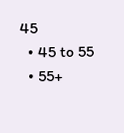45
  • 45 to 55
  • 55+